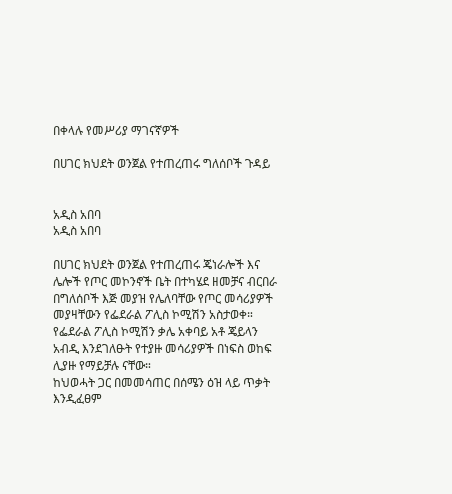በቀላሉ የመሥሪያ ማገናኛዎች

በሀገር ክህደት ወንጀል የተጠረጠሩ ግለሰቦች ጉዳይ


አዲስ አበባ
አዲስ አበባ

በሀገር ክህደት ወንጀል የተጠረጠሩ ጄነራሎች እና ሌሎች የጦር መኮንኖች ቤት በተካሄደ ዘመቻና ብርበራ በግለሰቦች እጅ መያዝ የሌለባቸው የጦር መሳሪያዎች መያዛቸውን የፌደራል ፖሊስ ኮሚሽን አስታወቀ።
የፌደራል ፖሊስ ኮሚሽን ቃሌ አቀባይ አቶ ጄይላን አብዲ እንደገለፁት የተያዙ መሳሪያዎች በነፍስ ወከፍ ሊያዙ የማይቻሉ ናቸው።
ከህወሓት ጋር በመመሳጠር በሰሜን ዕዝ ላይ ጥቃት እንዲፈፀም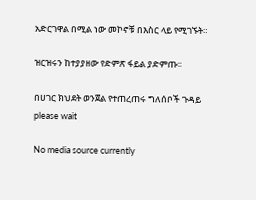አድርገዋል በሚል ነው መኮኖቹ በእስር ላይ የሚገኙት።

ዝርዝሩን ከተያያዘው የድምጽ ፋይል ያድምጡ፡፡

በሀገር ክህደት ወንጀል የተጠረጠሩ ግለሰቦች ጉዳይ
please wait

No media source currently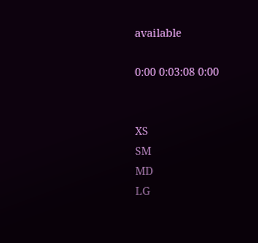available

0:00 0:03:08 0:00


XS
SM
MD
LG